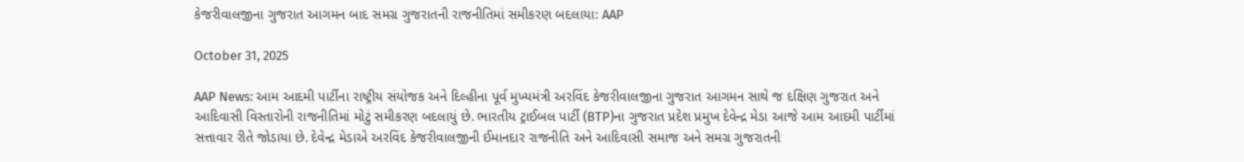કેજરીવાલજીના ગુજરાત આગમન બાદ સમગ્ર ગુજરાતની રાજનીતિમાં સમીકરણ બદલાયા: AAP

October 31, 2025

AAP News: આમ આદમી પાર્ટીના રાષ્ટ્રીય સંયોજક અને દિલ્હીના પૂર્વ મુખ્યમંત્રી અરવિંદ કેજરીવાલજીના ગુજરાત આગમન સાથે જ દક્ષિણ ગુજરાત અને આદિવાસી વિસ્તારોની રાજનીતિમાં મોટું સમીકરણ બદલાયું છે. ભારતીય ટ્રાઈબલ પાર્ટી (BTP)ના ગુજરાત પ્રદેશ પ્રમુખ દેવેન્દ્ર મેડા આજે આમ આદમી પાર્ટીમાં સત્તાવાર રીતે જોડાયા છે. દેવેન્દ્ર મેડાએ અરવિંદ કેજરીવાલજીની ઈમાનદાર રાજનીતિ અને આદિવાસી સમાજ અને સમગ્ર ગુજરાતની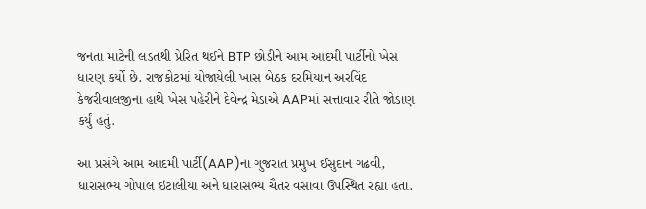જનતા માટેની લડતથી પ્રેરિત થઈને BTP છોડીને આમ આદમી પાર્ટીનો ખેસ ધારણ કર્યો છે. રાજકોટમાં યોજાયેલી ખાસ બેઠક દરમિયાન અરવિંદ કેજરીવાલજીના હાથે ખેસ પહેરીને દેવેન્દ્ર મેડાએ AAPમાં સત્તાવાર રીતે જોડાણ કર્યું હતું.

આ પ્રસંગે આમ આદમી પાર્ટી(AAP)ના ગુજરાત પ્રમુખ ઈસુદાન ગઢવી, ધારાસભ્ય ગોપાલ ઇટાલીયા અને ધારાસભ્ય ચૈતર વસાવા ઉપસ્થિત રહ્યા હતા.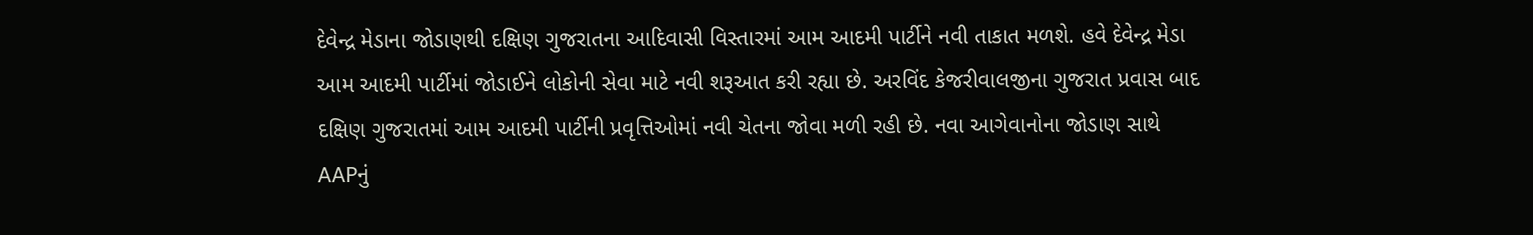દેવેન્દ્ર મેડાના જોડાણથી દક્ષિણ ગુજરાતના આદિવાસી વિસ્તારમાં આમ આદમી પાર્ટીને નવી તાકાત મળશે. હવે દેવેન્દ્ર મેડા આમ આદમી પાર્ટીમાં જોડાઈને લોકોની સેવા માટે નવી શરૂઆત કરી રહ્યા છે. અરવિંદ કેજરીવાલજીના ગુજરાત પ્રવાસ બાદ દક્ષિણ ગુજરાતમાં આમ આદમી પાર્ટીની પ્રવૃત્તિઓમાં નવી ચેતના જોવા મળી રહી છે. નવા આગેવાનોના જોડાણ સાથે AAPનું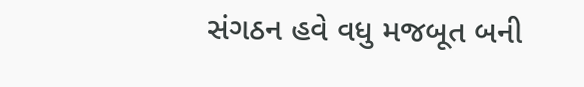સંગઠન હવે વધુ મજબૂત બની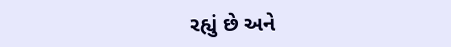રહ્યું છે અને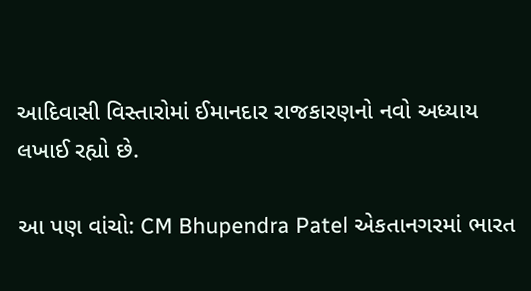આદિવાસી વિસ્તારોમાં ઈમાનદાર રાજકારણનો નવો અધ્યાય લખાઈ રહ્યો છે.

આ પણ વાંચો: CM Bhupendra Patel એકતાનગરમાં ભારત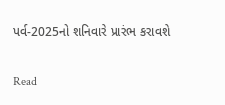પર્વ-2025નો શનિવારે પ્રારંભ કરાવશે

Read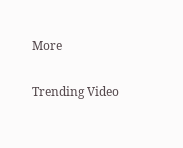More

Trending Video